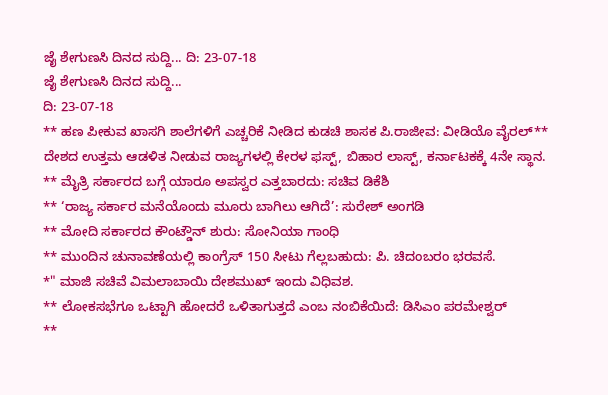ಜೈ ಶೇಗುಣಸಿ ದಿನದ ಸುದ್ದಿ... ದಿ: 23-07-18
ಜೈ ಶೇಗುಣಸಿ ದಿನದ ಸುದ್ದಿ...
ದಿ: 23-07-18
** ಹಣ ಪೀಕುವ ಖಾಸಗಿ ಶಾಲೆಗಳಿಗೆ ಎಚ್ಚರಿಕೆ ನೀಡಿದ ಕುಡಚಿ ಶಾಸಕ ಪಿ.ರಾಜೀವ: ವೀಡಿಯೊ ವೈರಲ್** ದೇಶದ ಉತ್ತಮ ಆಡಳಿತ ನೀಡುವ ರಾಜ್ಯಗಳಲ್ಲಿ ಕೇರಳ ಫಸ್ಟ್, ಬಿಹಾರ ಲಾಸ್ಟ್, ಕರ್ನಾಟಕಕ್ಕೆ 4ನೇ ಸ್ಥಾನ.
** ಮೈತ್ರಿ ಸರ್ಕಾರದ ಬಗ್ಗೆ ಯಾರೂ ಅಪಸ್ವರ ಎತ್ತಬಾರದು: ಸಚಿವ ಡಿಕೆಶಿ
** ‘ರಾಜ್ಯ ಸರ್ಕಾರ ಮನೆಯೊಂದು ಮೂರು ಬಾಗಿಲು ಆಗಿದೆ’: ಸುರೇಶ್ ಅಂಗಡಿ
** ಮೋದಿ ಸರ್ಕಾರದ ಕೌಂಟ್ಡೌನ್ ಶುರು: ಸೋನಿಯಾ ಗಾಂಧಿ
** ಮುಂದಿನ ಚುನಾವಣೆಯಲ್ಲಿ ಕಾಂಗ್ರೆಸ್ 150 ಸೀಟು ಗೆಲ್ಲಬಹುದು: ಪಿ. ಚಿದಂಬರಂ ಭರವಸೆ.
*" ಮಾಜಿ ಸಚಿವೆ ವಿಮಲಾಬಾಯಿ ದೇಶಮುಖ್ ಇಂದು ವಿಧಿವಶ.
** ಲೋಕಸಭೆಗೂ ಒಟ್ಟಾಗಿ ಹೋದರೆ ಒಳಿತಾಗುತ್ತದೆ ಎಂಬ ನಂಬಿಕೆಯಿದೆ: ಡಿಸಿಎಂ ಪರಮೇಶ್ವರ್
**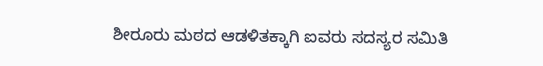ಶೀರೂರು ಮಠದ ಆಡಳಿತಕ್ಕಾಗಿ ಐವರು ಸದಸ್ಯರ ಸಮಿತಿ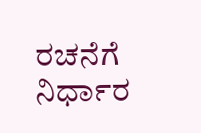ರಚನೆಗೆ ನಿರ್ಧಾರ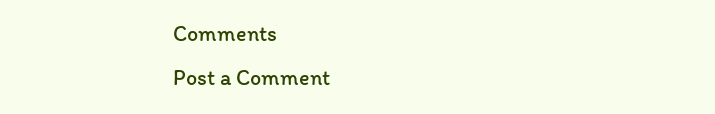Comments
Post a Comment